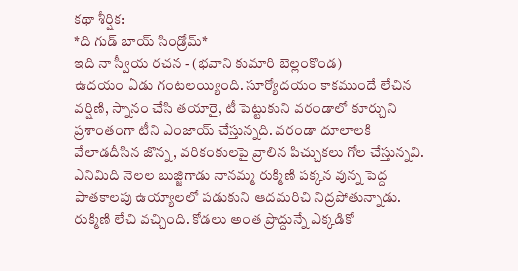కథా శీర్షిక:
*ది గుడ్ బాయ్ సిండ్రోమ్*
ఇది నా స్వీయ రచన - (భవాని కుమారి బెల్లంకొండ)
ఉదయం ఏడు గంటలయ్యింది. సూర్యోదయం కాకముందే లేచిన వర్షిణి, స్నానం చేసి తయారై, టీ పెట్టుకుని వరండాలో కూర్చుని ప్రశాంతంగా టీని ఎంజాయ్ చేస్తున్నది. వరండా దూలాలకి వేలాడదీసిన జొన్న, వరికంకులపై వ్రాలిన పిచ్చుకలు గోల చేస్తున్నవి.
ఎనిమిది నెలల బుజ్జిగాడు నానమ్మ రుక్మిణి పక్కన వున్న పెద్ద పాతకాలపు ఉయ్యాలలో పడుకుని ఆదమరిచి నిద్రపోతున్నాడు. రుక్మిణి లేచి వచ్చింది. కోడలు అంత ప్రొద్దున్నే ఎక్కడికో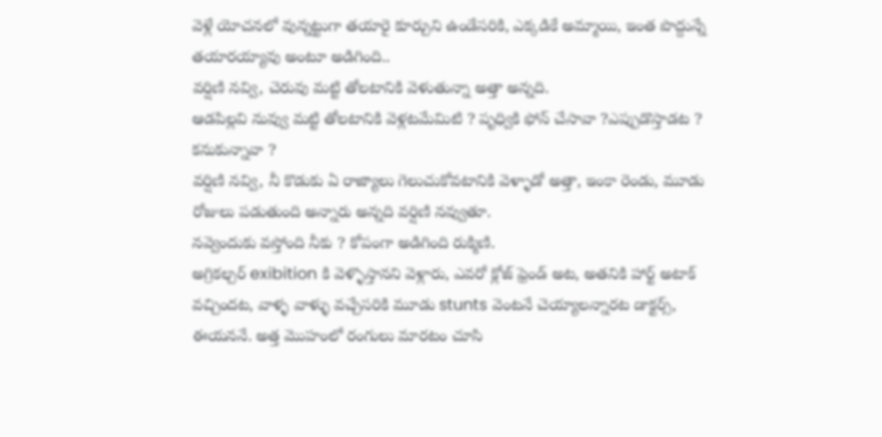వెళ్లే యోచనలో వున్నట్టుగా తయారై కూర్చుని ఉండేసరికి, ఎక్కడికే అమ్మాయి, ఇంత పొద్దున్నే తయారయ్యావు అంటూ అడిగింది..
వర్షిణి నవ్వి, చెరువు మట్టి తోలటానికి వెళుతున్నా అత్తా అన్నది.
ఆడపిల్లవి నువ్వు మట్టి తోలటానికి వెళ్లటమేమిటి ? పృధ్వికి ఫోన్ చేసావా ?ఎప్పుడొస్తాడట ? కనుకున్నావా ?
వర్షిణి నవ్వి, నీ కొడుకు ఏ రాజ్యాలు గెలుచుకోవటానికి వెళ్ళాడో అత్తా, ఇంకా రెండు, మూడు రోజులు పడుతుంది అన్నారు అన్నది వర్షిణి నవ్వుతూ.
నవ్వెందుకు వస్తోంది నీకు ? కోపంగా అడిగింది రుక్మిణి.
అగ్రికల్చర్ exibition కి వెళ్ళొస్తానని వెళ్లారు, ఎవరో క్లోజ్ ఫ్రెండ్ అట, అతనికి హార్ట్ అటాక్ వచ్చిందట, వాళ్ళ వాళ్ళు వచ్చేసరికి మూడు stunts వెంటనే చెయ్యాలన్నారట డాక్టర్స్, ఈయననే. అత్త మొహంలో రంగులు మారటం చూసి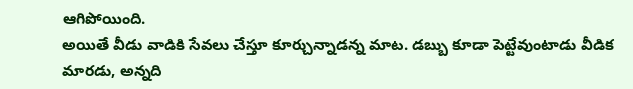ఆగిపోయింది.
అయితే వీడు వాడికి సేవలు చేస్తూ కూర్చున్నాడన్న మాట. డబ్బు కూడా పెట్టేవుంటాడు వీడిక మారడు, అన్నది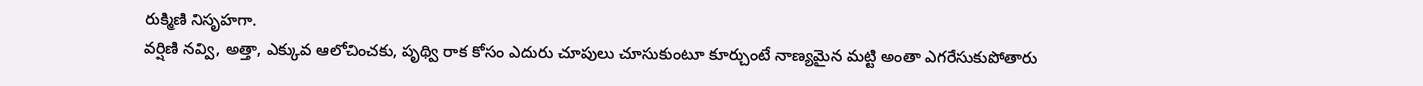రుక్మిణి నిసృహగా.
వర్షిణి నవ్వి, అత్తా, ఎక్కువ ఆలోచించకు, పృథ్వి రాక కోసం ఎదురు చూపులు చూసుకుంటూ కూర్చుంటే నాణ్యమైన మట్టి అంతా ఎగరేసుకుపోతారు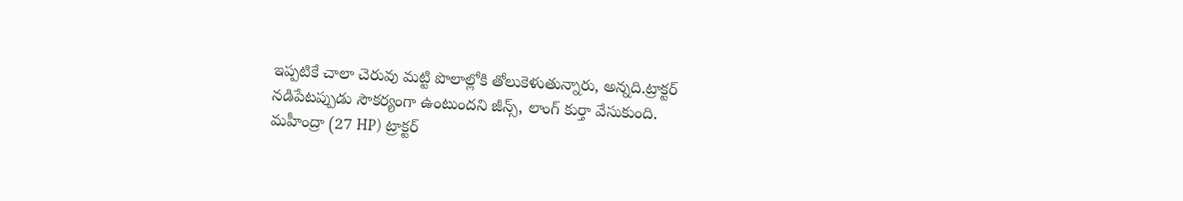ఇప్పటికే చాలా చెరువు మట్టి పొలాల్లోకి తోలుకెళుతున్నారు, అన్నది.ట్రాక్టర్
నడిపేటప్పుడు సౌకర్యంగా ఉంటుందని జీన్స్, లాంగ్ కుర్తా వేసుకుంది.
మహీంద్రా (27 HP) ట్రాక్టర్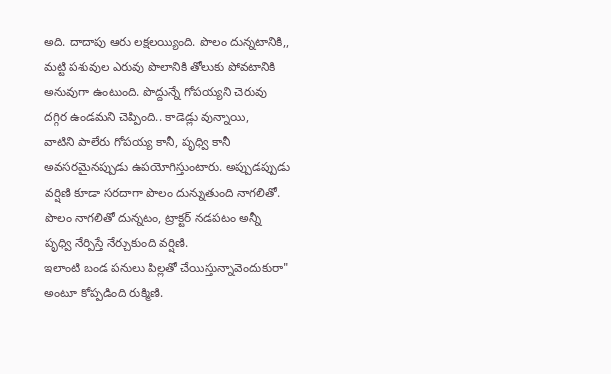అది. దాదాపు ఆరు లక్షలయ్యింది. పొలం దున్నటానికి,, మట్టి పశువుల ఎరువు పొలానికి తోలుకు పోవటానికి అనువుగా ఉంటుంది. పొద్దున్నే గోపయ్యని చెరువు దగ్గిర ఉండమని చెప్పింది.. కాడెడ్లు వున్నాయి,
వాటిని పాలేరు గోపయ్య కానీ, పృధ్వి కానీ అవసరమైనప్పుడు ఉపయోగిస్తుంటారు. అప్పుడప్పుడు వర్షిణి కూడా సరదాగా పొలం దున్నుతుంది నాగలితో.
పొలం నాగలితో దున్నటం, ట్రాక్టర్ నడపటం అన్నీ పృధ్వి నేర్పిస్తే నేర్చుకుంది వర్షిణి.
ఇలాంటి బండ పనులు పిల్లతో చేయిస్తున్నావెందుకురా" అంటూ కోప్పడింది రుక్మిణి.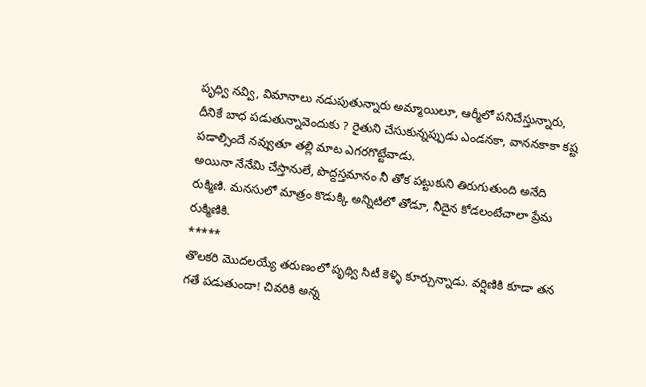పృధ్వి నవ్వి, విమానాలు నడుపుతున్నారు అమ్మాయిలూ, ఆర్మీలో పనిచేస్తున్నారు, దీనికే బాధ పడుతున్నావెందుకు ? రైతుని చేసుకున్నప్పుడు ఎండనకా, వాననకాకా కష్ట పడాల్సిందే నవ్వుతూ తల్లి మాట ఎగరగొట్టేవాడు.
అయినా నేనేమి చేస్తానులే, పొద్దస్తమానం నీ తోక పట్టుకుని తిరుగుతుంది అనేది రుక్మిణి. మనసులో మాత్రం కొడుక్కి అన్నిటిలో తోడూ, నీదైన కోడలంటేచాలా ప్రేమ రుక్మిణికి.
*****
తొలకరి మొదలయ్యే తరుణంలో పృథ్వి సిటీ కెళ్ళి కూర్చున్నాడు. వర్షిణికి కూడా తన గతే పడుతుందా! చివరికి అన్న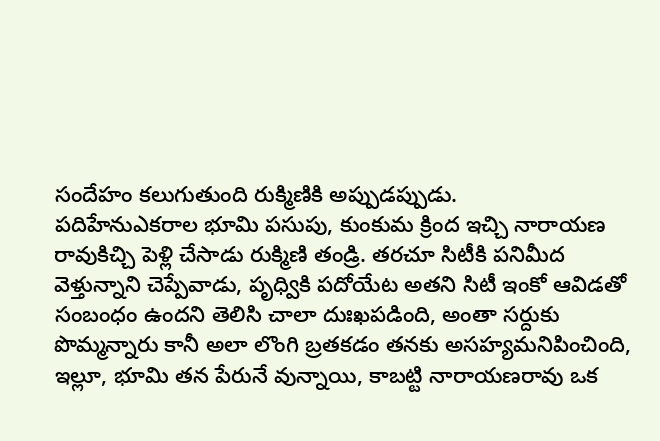సందేహం కలుగుతుంది రుక్మిణికి అప్పుడప్పుడు.
పదిహేనుఎకరాల భూమి పసుపు, కుంకుమ క్రింద ఇచ్చి నారాయణ రావుకిచ్చి పెళ్లి చేసాడు రుక్మిణి తండ్రి. తరచూ సిటీకి పనిమీద వెళ్తున్నాని చెప్పేవాడు, పృధ్వికి పదోయేట అతని సిటీ ఇంకో ఆవిడతో సంబంధం ఉందని తెలిసి చాలా దుఃఖపడింది, అంతా సర్దుకు పొమ్మన్నారు కానీ అలా లొంగి బ్రతకడం తనకు అసహ్యమనిపించింది, ఇల్లూ, భూమి తన పేరునే వున్నాయి, కాబట్టి నారాయణరావు ఒక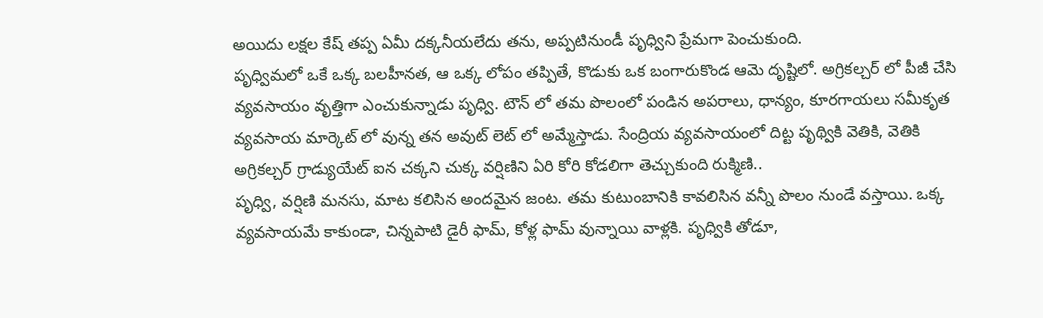అయిదు లక్షల కేష్ తప్ప ఏమీ దక్కనీయలేదు తను, అప్పటినుండీ పృధ్విని ప్రేమగా పెంచుకుంది.
పృధ్విమలో ఒకే ఒక్క బలహీనత, ఆ ఒక్క లోపం తప్పితే, కొడుకు ఒక బంగారుకొండ ఆమె దృష్టిలో. అగ్రికల్చర్ లో పీజీ చేసి వ్యవసాయం వృత్తిగా ఎంచుకున్నాడు పృధ్వి. టౌన్ లో తమ పొలంలో పండిన అపరాలు, ధాన్యం, కూరగాయలు సమీకృత వ్యవసాయ మార్కెట్ లో వున్న తన అవుట్ లెట్ లో అమ్మేస్తాడు. సేంద్రియ వ్యవసాయంలో దిట్ట పృథ్వికి వెతికి, వెతికి అగ్రికల్చర్ గ్రాడ్యుయేట్ ఐన చక్కని చుక్క వర్షిణిని ఏరి కోరి కోడలిగా తెచ్చుకుంది రుక్మిణి..
పృధ్వి, వర్షిణి మనసు, మాట కలిసిన అందమైన జంట. తమ కుటుంబానికి కావలిసిన వన్నీ పొలం నుండే వస్తాయి. ఒక్క వ్యవసాయమే కాకుండా, చిన్నపాటి డైరీ ఫామ్, కోళ్ల ఫామ్ వున్నాయి వాళ్లకి. పృధ్వికి తోడూ,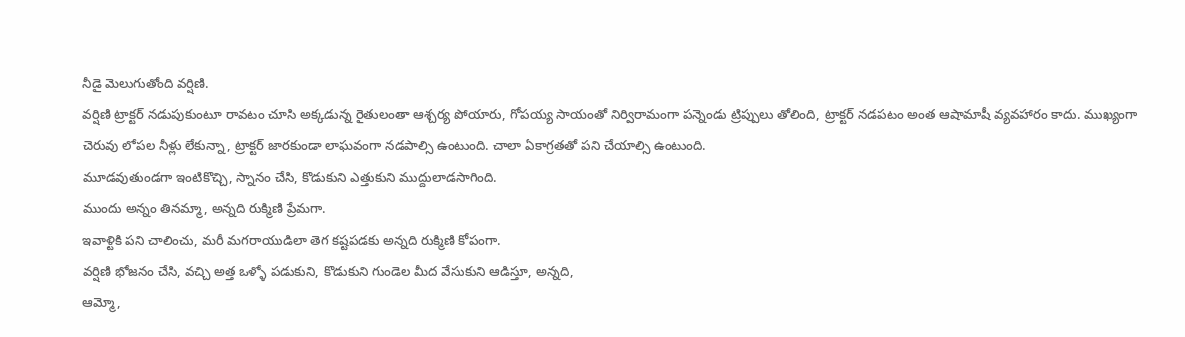నీడై మెలుగుతోంది వర్షిణి.
వర్షిణి ట్రాక్టర్ నడుపుకుంటూ రావటం చూసి అక్కడున్న రైతులంతా ఆశ్చర్య పోయారు, గోపయ్య సాయంతో నిర్విరామంగా పన్నెండు ట్రిప్పులు తోలింది, ట్రాక్టర్ నడపటం అంత ఆషామాషీ వ్యవహారం కాదు. ముఖ్యంగా చెరువు లోపల నీళ్లు లేకున్నా, ట్రాక్టర్ జారకుండా లాఘవంగా నడపాల్సి ఉంటుంది. చాలా ఏకాగ్రతతో పని చేయాల్సి ఉంటుంది.
మూడవుతుండగా ఇంటికొచ్చి, స్నానం చేసి, కొడుకుని ఎత్తుకుని ముద్దులాడసాగింది.
ముందు అన్నం తినమ్మా, అన్నది రుక్మిణి ప్రేమగా.
ఇవాళ్టికి పని చాలించు, మరీ మగరాయుడిలా తెగ కష్టపడకు అన్నది రుక్మిణి కోపంగా.
వర్షిణి భోజనం చేసి, వచ్చి అత్త ఒళ్ళో పడుకుని, కొడుకుని గుండెల మీద వేసుకుని ఆడిస్తూ, అన్నది,
ఆమ్మో,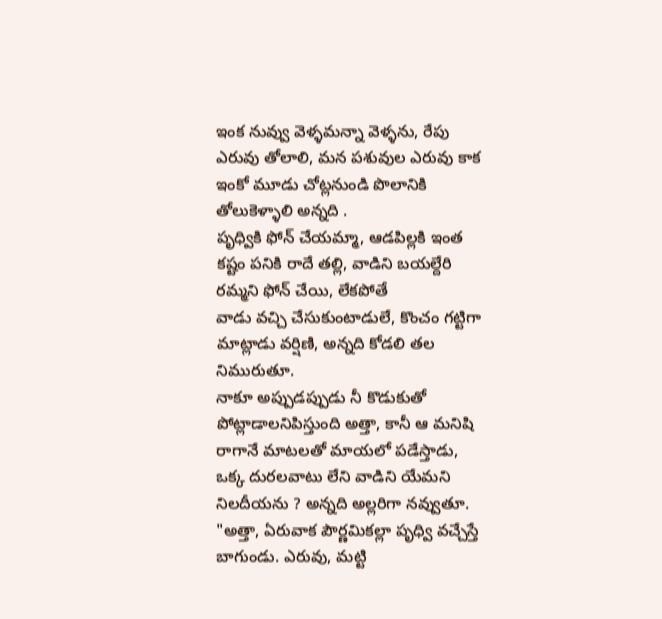ఇంక నువ్వు వెళ్ళమన్నా వెళ్ళను, రేపు ఎరువు తోలాలి, మన పశువుల ఎరువు కాక ఇంకో మూడు చోట్లనుండి పొలానికి తోలుకెళ్ళాలి అన్నది .
పృధ్వికి ఫోన్ చేయమ్మా, ఆడపిల్లకి ఇంత కష్టం పనికి రాదే తల్లి, వాడిని బయల్దేరి రమ్మని ఫోన్ చేయి, లేకపోతే
వాడు వచ్చి చేసుకుంటాడులే, కొంచం గట్టిగా మాట్లాడు వర్షిణి, అన్నది కోడలి తల నిమురుతూ.
నాకూ అప్పుడప్పుడు నీ కొడుకుతో పోట్లాడాలనిపిస్తుంది అత్తా, కానీ ఆ మనిషి రాగానే మాటలతో మాయలో పడేస్తాడు,
ఒక్క దురలవాటు లేని వాడిని యేమని నిలదీయను ? అన్నది అల్లరిగా నవ్వుతూ.
"అత్తా, ఏరువాక పౌర్ణమికల్లా పృధ్వి వచ్చేస్తే బాగుండు. ఎరువు, మట్టి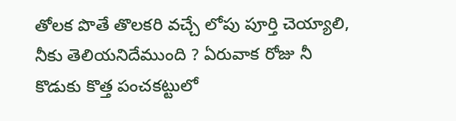తోలక పొతే తొలకరి వచ్చే లోపు పూర్తి చెయ్యాలి, నీకు తెలియనిదేముంది ? ఏరువాక రోజు నీ కొడుకు కొత్త పంచకట్టులో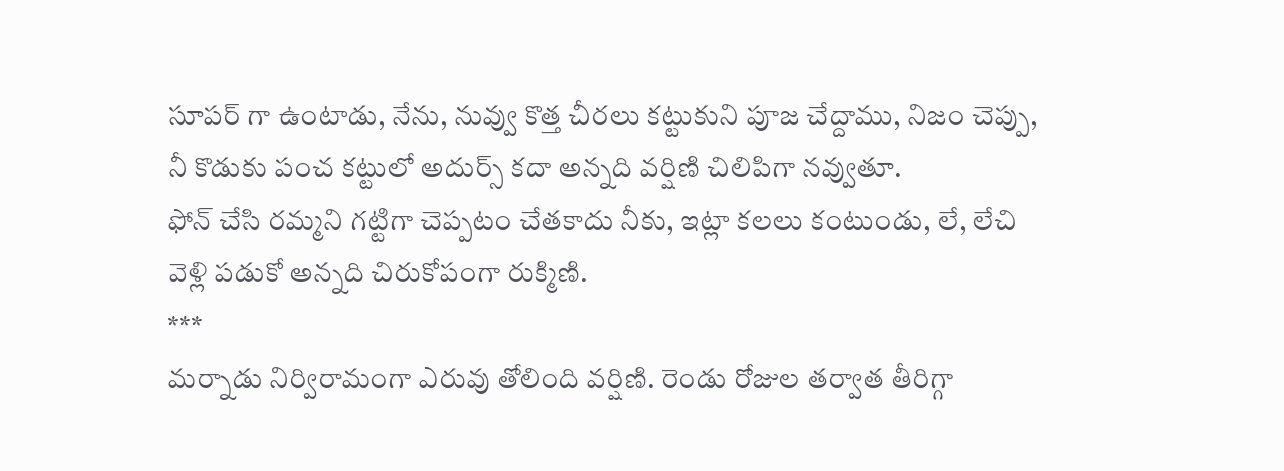సూపర్ గా ఉంటాడు, నేను, నువ్వు కొత్త చీరలు కట్టుకుని పూజ చేద్దాము, నిజం చెప్పు, నీ కొడుకు పంచ కట్టులో అదుర్స్ కదా అన్నది వర్షిణి చిలిపిగా నవ్వుతూ.
ఫోన్ చేసి రమ్మని గట్టిగా చెప్పటం చేతకాదు నీకు, ఇట్లా కలలు కంటుండు, లే, లేచి వెళ్లి పడుకో అన్నది చిరుకోపంగా రుక్మిణి.
***
మర్నాడు నిర్విరామంగా ఎరువు తోలింది వర్షిణి. రెండు రోజుల తర్వాత తీరిగ్గా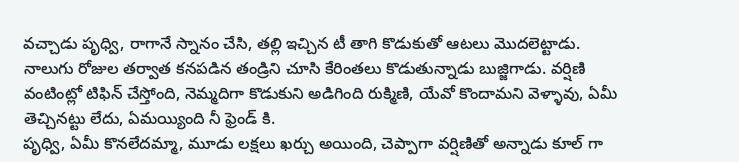వచ్చాడు పృధ్వి, రాగానే స్నానం చేసి, తల్లి ఇచ్చిన టీ తాగి కొడుకుతో ఆటలు మొదలెట్టాడు. నాలుగు రోజుల తర్వాత కనపడిన తండ్రిని చూసి కేరింతలు కొడుతున్నాడు బుజ్జిగాడు. వర్షిణి వంటింట్లో టిఫిన్ చేస్తోంది, నెమ్మదిగా కొడుకుని అడిగింది రుక్మిణి, యేవో కొందామని వెళ్ళావు, ఏమీ తెచ్చినట్టు లేదు, ఏమయ్యింది నీ ఫ్రెండ్ కి.
పృధ్వి, ఏమీ కొనలేదమ్మా, మూడు లక్షలు ఖర్చు అయింది, చెప్పాగా వర్షిణితో అన్నాడు కూల్ గా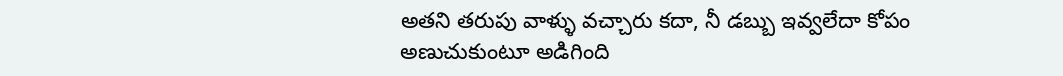అతని తరుపు వాళ్ళు వచ్చారు కదా, నీ డబ్బు ఇవ్వలేదా కోపం అణుచుకుంటూ అడిగింది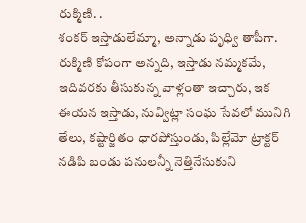రుక్మిణి. .
శంకర్ ఇస్తాడులేమ్మా, అన్నాడు పృధ్వి తాపీగా.
రుక్మిణి కోపంగా అన్నది, ఇస్తాడు నమ్మకమే, ఇదివరకు తీసుకున్న వాళ్లంతా ఇచ్చారు, ఇక ఈయన ఇస్తాడు, నువ్విట్లా సంఘ సేవలో మునిగి తేలు, కష్టార్జితం ధారపోస్తుండు, పిల్లేమో ట్రాక్టర్ నడిపి బండు పనులన్నీ నెత్తినేసుకుని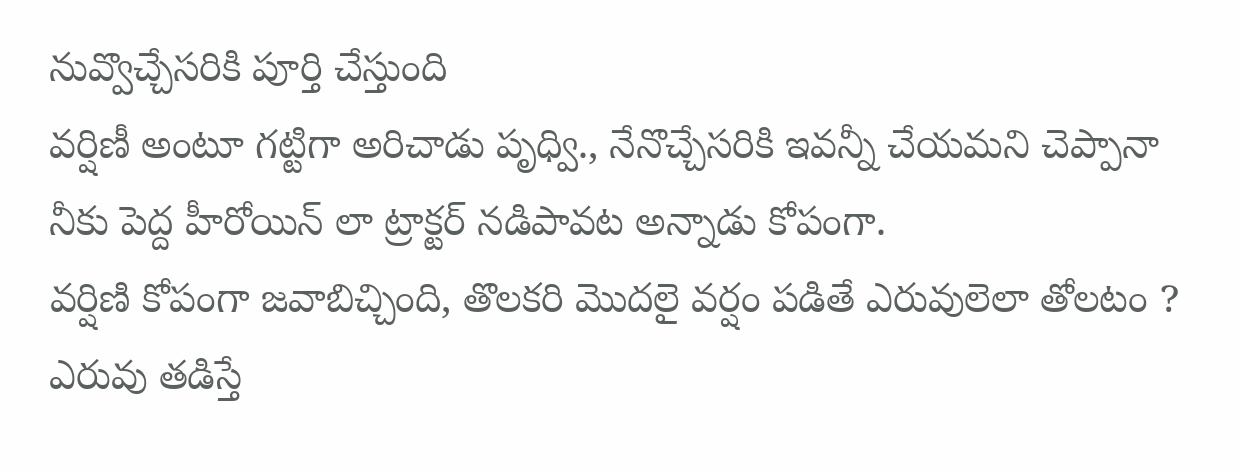నువ్వొచ్చేసరికి పూర్తి చేస్తుంది
వర్షిణీ అంటూ గట్టిగా అరిచాడు పృధ్వి., నేనొచ్చేసరికి ఇవన్నీ చేయమని చెప్పానా నీకు పెద్ద హీరోయిన్ లా ట్రాక్టర్ నడిపావట అన్నాడు కోపంగా.
వర్షిణి కోపంగా జవాబిచ్చింది, తొలకరి మొదలై వర్షం పడితే ఎరువులెలా తోలటం ? ఎరువు తడిస్తే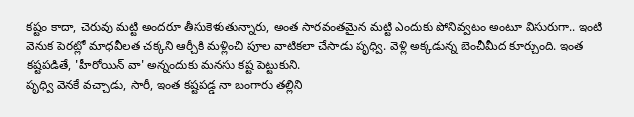కష్టం కాదా, చెరువు మట్టి అందరూ తీసుకెళుతున్నారు, అంత సారవంతమైన మట్టి ఎందుకు పోనివ్వటం అంటూ విసురుగా.. ఇంటి వెనుక పెరట్లో మాధవీలత చక్కని ఆర్చీకి మళ్లించి పూల వాటికలా చేసాడు పృధ్వి. వెళ్లి అక్కడున్న బెంచీమీద కూర్చుంది. ఇంత కష్టపడితే, 'హీరోయిన్ వా' అన్నందుకు మనసు కష్ట పెట్టుకుని.
పృధ్వి వెనకే వచ్చాడు, సారీ, ఇంత కష్టపడ్డ నా బంగారు తల్లిని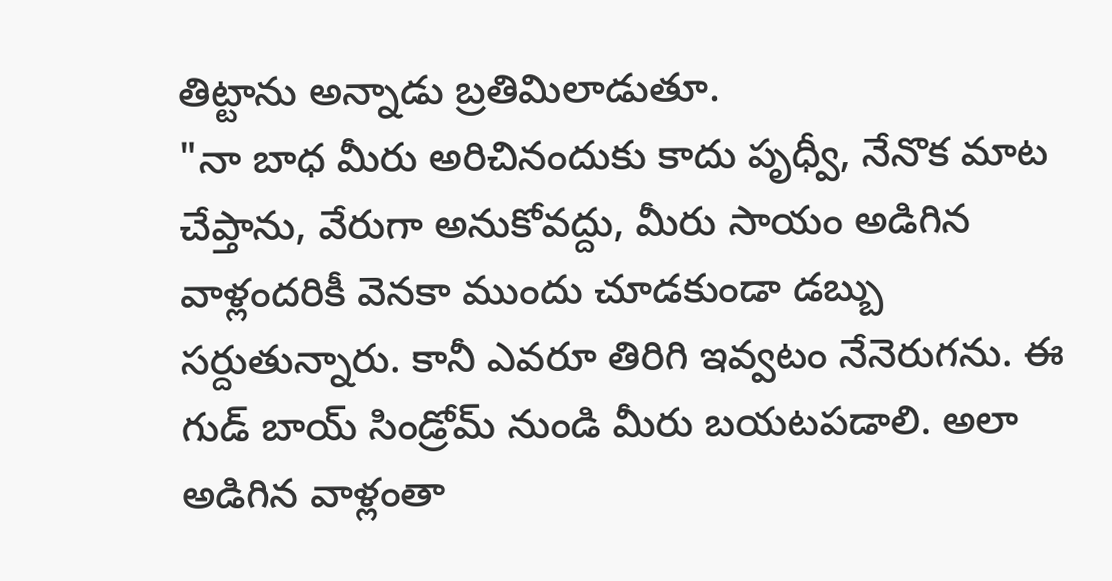తిట్టాను అన్నాడు బ్రతిమిలాడుతూ.
"నా బాధ మీరు అరిచినందుకు కాదు పృధ్వీ, నేనొక మాట చేప్తాను, వేరుగా అనుకోవద్దు, మీరు సాయం అడిగిన వాళ్లందరికీ వెనకా ముందు చూడకుండా డబ్బు సర్దుతున్నారు. కానీ ఎవరూ తిరిగి ఇవ్వటం నేనెరుగను. ఈ గుడ్ బాయ్ సిండ్రోమ్ నుండి మీరు బయటపడాలి. అలా అడిగిన వాళ్లంతా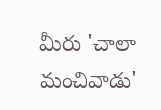మీరు 'చాలా మంచివాడు'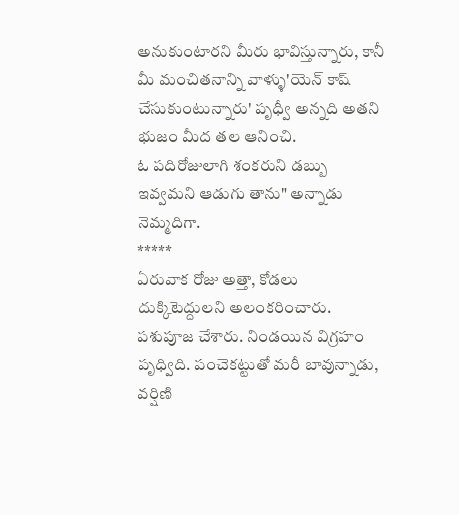అనుకుంటారని మీరు భావిస్తున్నారు, కానీ మీ మంచితనాన్ని వాళ్ళు'యెన్ కాష్ చేసుకుంటున్నారు' పృధ్వీ అన్నది అతని భుజం మీద తల ఆనించి.
ఓ పదిరోజులాగి శంకరుని డబ్బు ఇవ్వమని ఆడుగు తాను" అన్నాడు నెమ్మదిగా.
*****
ఏరువాక రోజు అత్తా, కోడలు దుక్కిటెద్దులని అలంకరించారు. పశుపూజ చేశారు. నిండయిన విగ్రహం పృధ్విది. పంచెకట్టుతో మరీ బావున్నాడు, వర్షిణి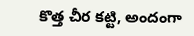కొత్త చీర కట్టి, అందంగా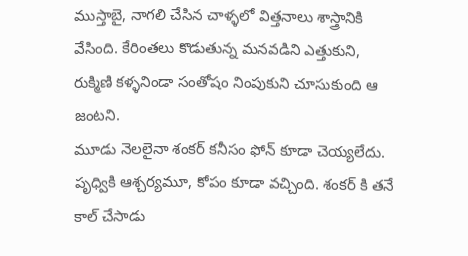ముస్తాబై, నాగలి చేసిన చాళ్ళలో విత్తనాలు శాస్త్రానికి వేసింది. కేరింతలు కొడుతున్న మనవడిని ఎత్తుకుని, రుక్మిణి కళ్ళనిండా సంతోషం నింపుకుని చూసుకుంది ఆ జంటని.
మూడు నెలలైనా శంకర్ కనీసం ఫోన్ కూడా చెయ్యలేదు. పృధ్వికి ఆశ్చర్యమూ, కోపం కూడా వచ్చింది. శంకర్ కి తనే కాల్ చేసాడు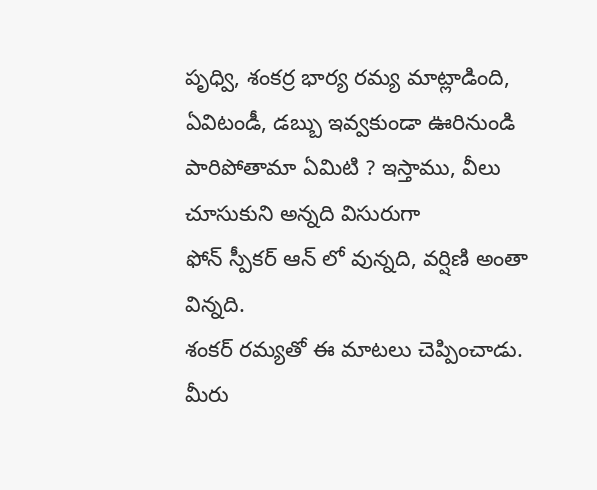పృధ్వి, శంకర్ర భార్య రమ్య మాట్లాడింది, ఏవిటండీ, డబ్బు ఇవ్వకుండా ఊరినుండి పారిపోతామా ఏమిటి ? ఇస్తాము, వీలు చూసుకుని అన్నది విసురుగా
ఫోన్ స్పీకర్ ఆన్ లో వున్నది, వర్షిణి అంతా విన్నది.
శంకర్ రమ్యతో ఈ మాటలు చెప్పించాడు. మీరు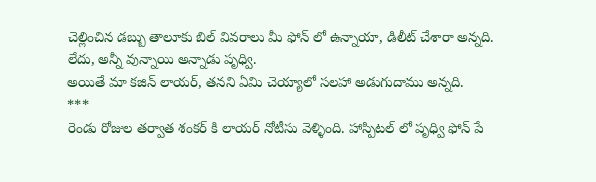చెల్లించిన డబ్బు తాలూకు బిల్ వివరాలు మీ ఫోన్ లో ఉన్నాయా, డిలీట్ చేశారా అన్నది.
లేదు, అన్నీ వున్నాయి అన్నాడు పృధ్వి.
అయితే మా కజిన్ లాయర్, తనని ఏమి చెయ్యాలో సలహా అడుగుదాము అన్నది.
***
రెండు రోజుల తర్వాత శంకర్ కి లాయర్ నోటీసు వెళ్ళింది. హాస్పిటల్ లో పృధ్వి ఫోన్ పే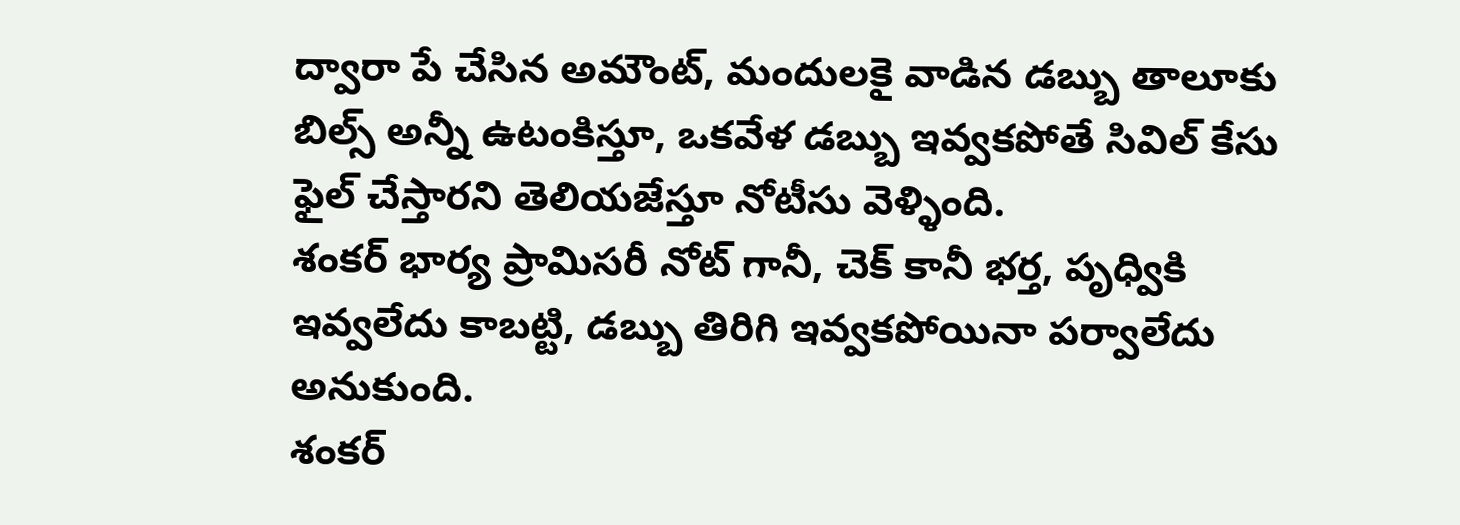ద్వారా పే చేసిన అమౌంట్, మందులకై వాడిన డబ్బు తాలూకు బిల్స్ అన్నీ ఉటంకిస్తూ, ఒకవేళ డబ్బు ఇవ్వకపోతే సివిల్ కేసు ఫైల్ చేస్తారని తెలియజేస్తూ నోటీసు వెళ్ళింది.
శంకర్ భార్య ప్రామిసరీ నోట్ గానీ, చెక్ కానీ భర్త, పృధ్వికి ఇవ్వలేదు కాబట్టి, డబ్బు తిరిగి ఇవ్వకపోయినా పర్వాలేదు అనుకుంది.
శంకర్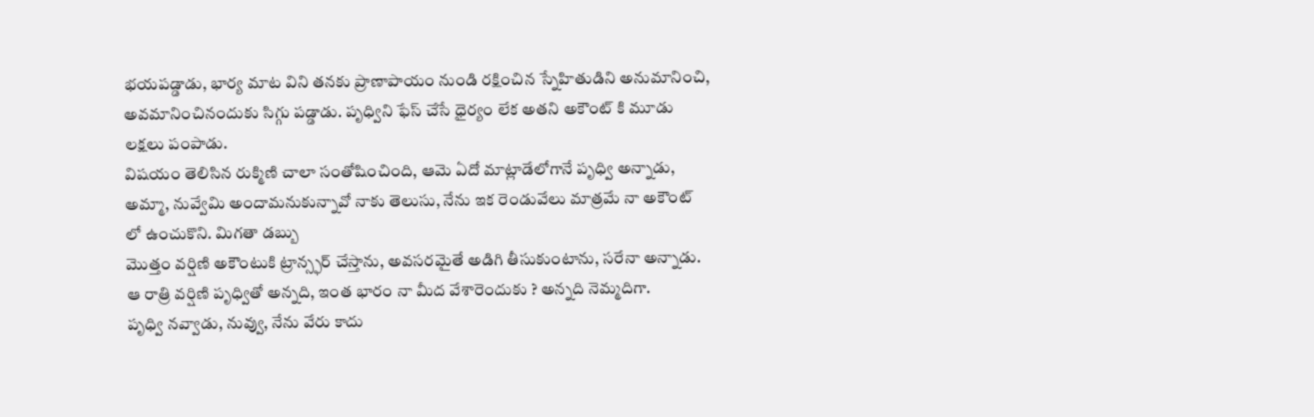భయపడ్డాడు, భార్య మాట విని తనకు ప్రాణాపాయం నుండి రక్షించిన స్నేహితుడిని అనుమానించి, అవమానించినందుకు సిగ్గు పడ్డాడు. పృధ్విని ఫేస్ చేసే ధైర్యం లేక అతని అకౌంట్ కి మూడు లక్షలు పంపాడు.
విషయం తెలిసిన రుక్మిణి చాలా సంతోషించింది, ఆమె ఏదో మాట్లాడేలోగానే పృధ్వి అన్నాడు, అమ్మా, నువ్వేమి అందామనుకున్నావో నాకు తెలుసు, నేను ఇక రెండువేలు మాత్రమే నా అకౌంట్ లో ఉంచుకొని. మిగతా డబ్బు
మొత్తం వర్షిణి అకౌంటుకి ట్రాన్స్ఫర్ చేస్తాను, అవసరమైతే అడిగి తీసుకుంటాను, సరేనా అన్నాడు.
ఆ రాత్రి వర్షిణి పృధ్వితో అన్నది, ఇంత భారం నా మీద వేశారెందుకు ? అన్నది నెమ్మదిగా.
పృధ్వి నవ్వాడు, నువ్వు, నేను వేరు కాదు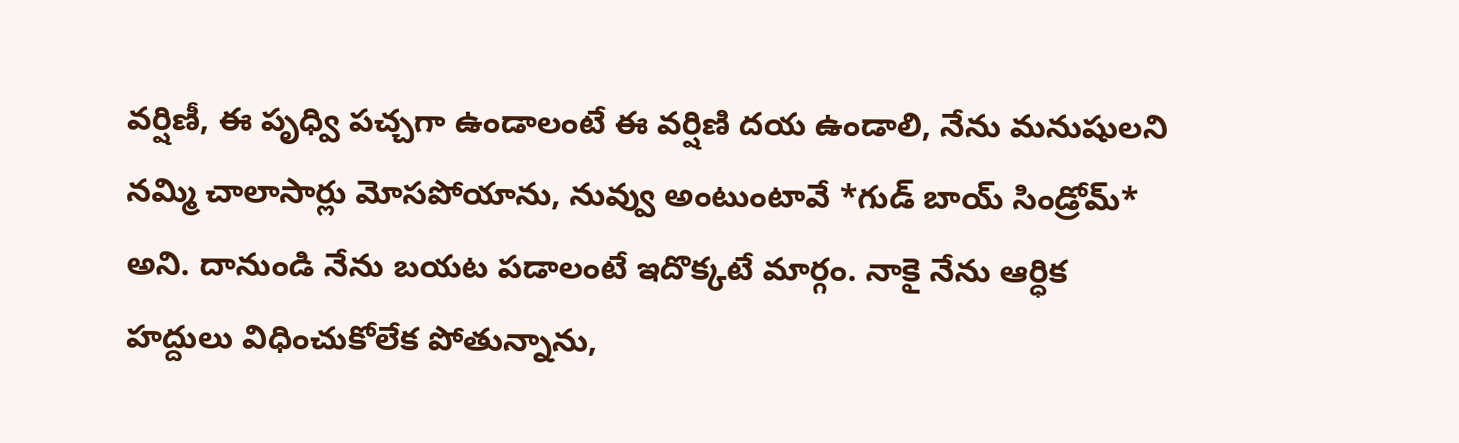వర్షిణీ, ఈ పృధ్వి పచ్చగా ఉండాలంటే ఈ వర్షిణి దయ ఉండాలి, నేను మనుషులని నమ్మి చాలాసార్లు మోసపోయాను, నువ్వు అంటుంటావే *గుడ్ బాయ్ సిండ్రోమ్* అని. దానుండి నేను బయట పడాలంటే ఇదొక్కటే మార్గం. నాకై నేను ఆర్ధిక హద్దులు విధించుకోలేక పోతున్నాను,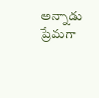అన్నాడు ప్రేమగా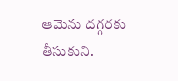ఆమెను దగ్గరకు తీసుకుని.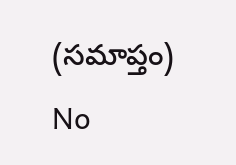(సమాప్తం)
No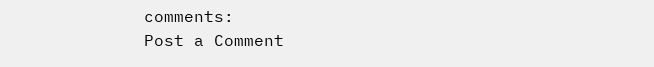comments:
Post a Comment